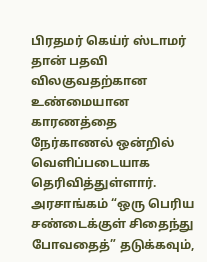பிரதமர் கெய்ர் ஸ்டாமர் தான் பதவி விலகுவதற்கான உண்மையான காரணத்தை நேர்காணல் ஒன்றில் வெளிப்படையாக தெரிவித்துள்ளார்.
அரசாங்கம் “ஒரு பெரிய சண்டைக்குள் சிதைந்து போவதைத்” தடுக்கவும்,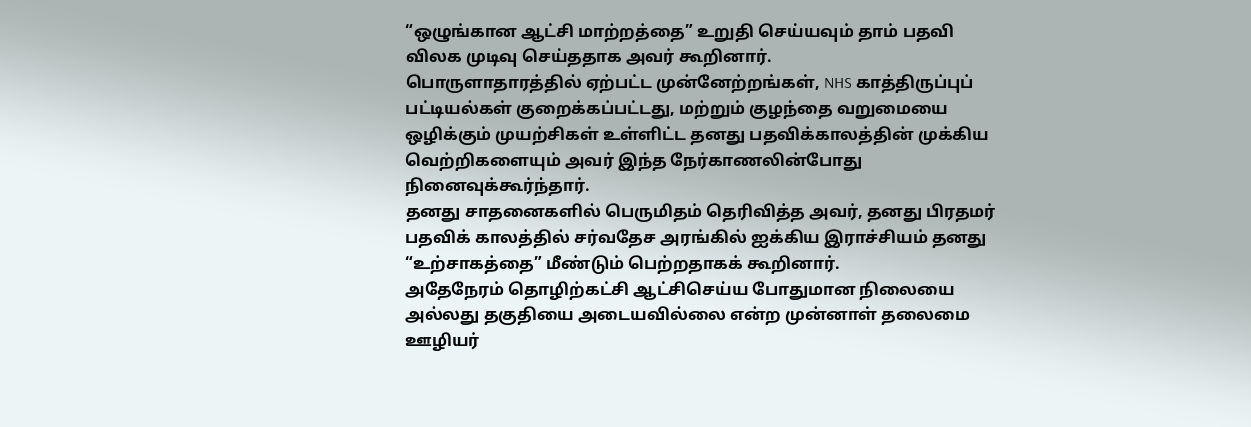“ஒழுங்கான ஆட்சி மாற்றத்தை” உறுதி செய்யவும் தாம் பதவி விலக முடிவு செய்ததாக அவர் கூறினார்.
பொருளாதாரத்தில் ஏற்பட்ட முன்னேற்றங்கள், NHS காத்திருப்புப் பட்டியல்கள் குறைக்கப்பட்டது, மற்றும் குழந்தை வறுமையை ஒழிக்கும் முயற்சிகள் உள்ளிட்ட தனது பதவிக்காலத்தின் முக்கிய வெற்றிகளையும் அவர் இந்த நேர்காணலின்போது நினைவுக்கூர்ந்தார்.
தனது சாதனைகளில் பெருமிதம் தெரிவித்த அவர், தனது பிரதமர் பதவிக் காலத்தில் சர்வதேச அரங்கில் ஐக்கிய இராச்சியம் தனது “உற்சாகத்தை” மீண்டும் பெற்றதாகக் கூறினார்.
அதேநேரம் தொழிற்கட்சி ஆட்சிசெய்ய போதுமான நிலையை அல்லது தகுதியை அடையவில்லை என்ற முன்னாள் தலைமை ஊழியர்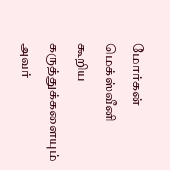மோர்கன் மெக்ஸ்வீனி கூறிய கருத்துக்களையும் அவர்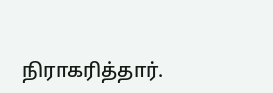நிராகரித்தார்.